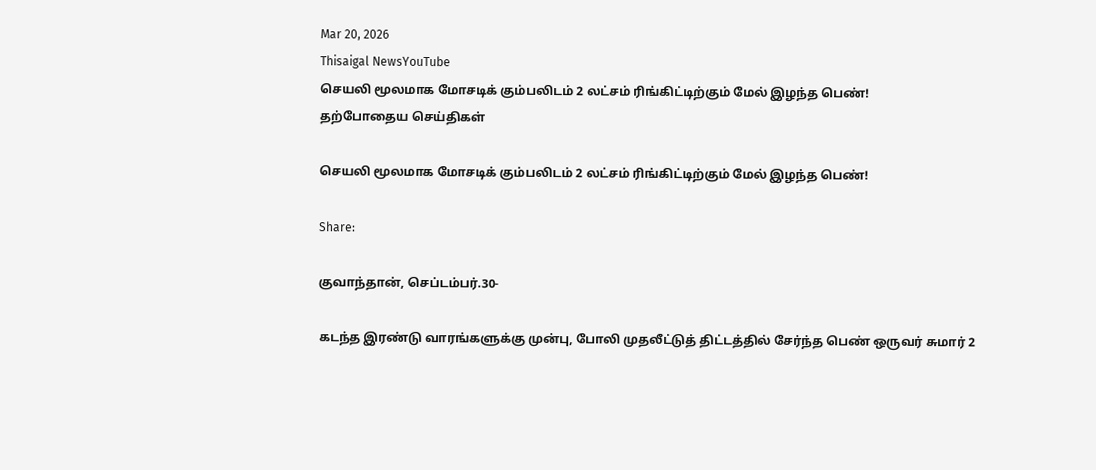Mar 20, 2026
Thisaigal NewsYouTube
செயலி மூலமாக மோசடிக் கும்பலிடம் 2 லட்சம் ரிங்கிட்டிற்கும் மேல் இழந்த பெண்!
தற்போதைய செய்திகள்

செயலி மூலமாக மோசடிக் கும்பலிடம் 2 லட்சம் ரிங்கிட்டிற்கும் மேல் இழந்த பெண்!

Share:

குவாந்தான், செப்டம்பர்.30-

கடந்த இரண்டு வாரங்களுக்கு முன்பு, போலி முதலீட்டுத் திட்டத்தில் சேர்ந்த பெண் ஒருவர் சுமார் 2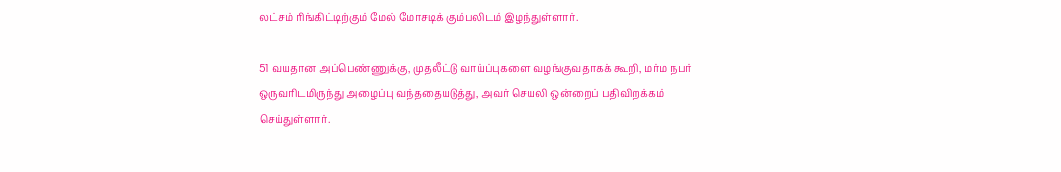லட்சம் ரிங்கிட்டிற்கும் மேல் மோசடிக் கும்பலிடம் இழந்துள்ளார்.

51 வயதான அப்பெண்ணுக்கு, முதலீட்டு வாய்ப்புகளை வழங்குவதாகக் கூறி, மர்ம நபர் ஒருவரிடமிருந்து அழைப்பு வந்ததையடுத்து, அவர் செயலி ஒன்றைப் பதிவிறக்கம் செய்துள்ளார்.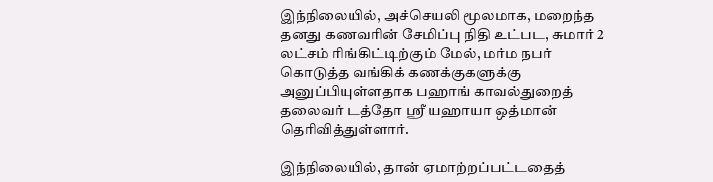இந்நிலையில், அச்செயலி மூலமாக, மறைந்த தனது கணவரின் சேமிப்பு நிதி உட்பட, சுமார் 2 லட்சம் ரிங்கிட்டிற்கும் மேல், மர்ம நபர் கொடுத்த வங்கிக் கணக்குகளுக்கு அனுப்பியுள்ளதாக பஹாங் காவல்துறைத் தலைவர் டத்தோ ஶ்ரீ யஹாயா ஒத்மான் தெரிவித்துள்ளார்.

இந்நிலையில், தான் ஏமாற்றப்பட்டதைத்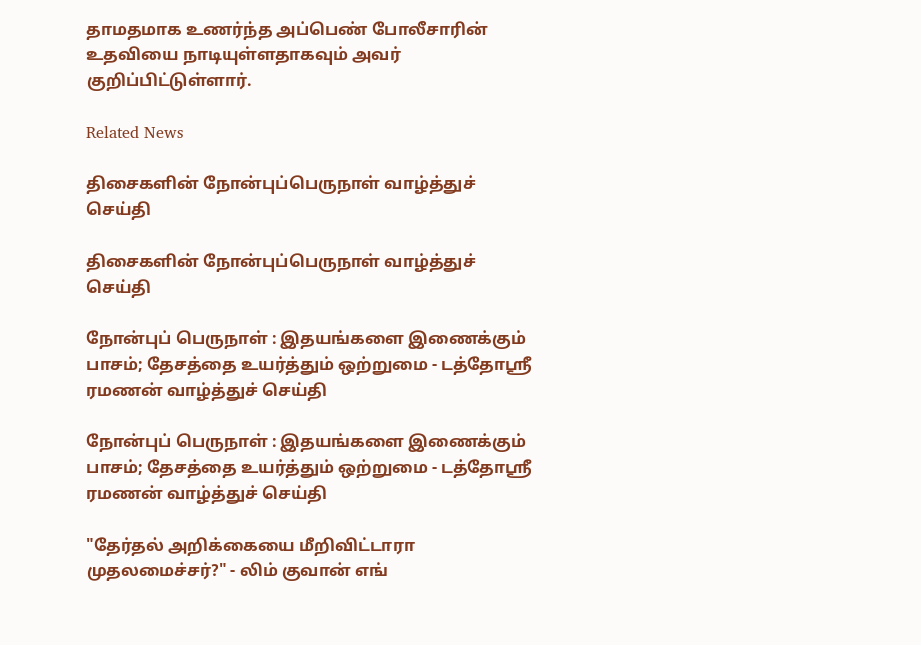தாமதமாக உணர்ந்த அப்பெண் போலீசாரின் உதவியை நாடியுள்ளதாகவும் அவர் குறிப்பிட்டுள்ளார்.

Related News

திசைகளின் நோன்புப்பெருநாள் வாழ்த்துச் செய்தி

திசைகளின் நோன்புப்பெருநாள் வாழ்த்துச் செய்தி

நோன்புப் பெருநாள் : இதயங்களை இணைக்கும் பாசம்; தேசத்தை உயர்த்தும் ஒற்றுமை - டத்தோஶ்ரீ ரமணன் வாழ்த்துச் செய்தி

நோன்புப் பெருநாள் : இதயங்களை இணைக்கும் பாசம்; தேசத்தை உயர்த்தும் ஒற்றுமை - டத்தோஶ்ரீ ரமணன் வாழ்த்துச் செய்தி

"தேர்தல் அறிக்கையை மீறிவிட்டாரா முதலமைச்சர்?" - லிம் குவான் எங்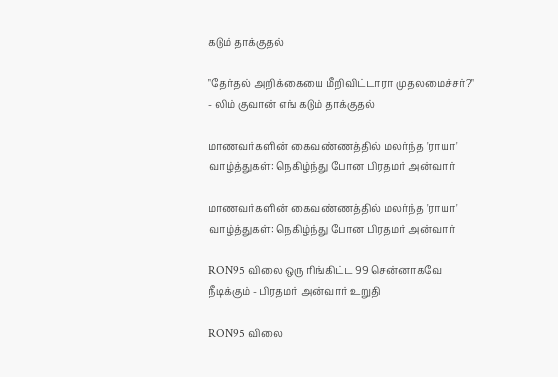கடும் தாக்குதல்

"தேர்தல் அறிக்கையை மீறிவிட்டாரா முதலமைச்சர்?" - லிம் குவான் எங் கடும் தாக்குதல்

மாணவர்களின் கைவண்ணத்தில் மலர்ந்த 'ராயா' வாழ்த்துகள்: நெகிழ்ந்து போன பிரதமர் அன்வார்

மாணவர்களின் கைவண்ணத்தில் மலர்ந்த 'ராயா' வாழ்த்துகள்: நெகிழ்ந்து போன பிரதமர் அன்வார்

RON95 விலை ஒரு ரிங்கிட்ட 99 சென்னாகவே நீடிக்கும் - பிரதமர் அன்வார் உறுதி

RON95 விலை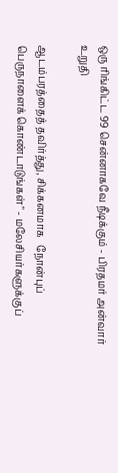ஒரு ரிங்கிட்ட 99 சென்னாகவே நீடிக்கும் - பிரதமர் அன்வார் உறுதி

ஆடம்பரத்தைத் தவிர்த்து, சிக்கனமாக   நோன்புப் பெருநாளைக் கொண்டாடுங்கள்" - மலேசியர்களுக்குப்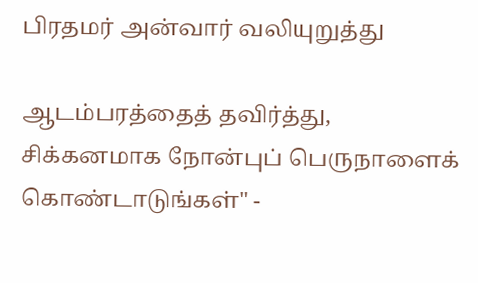பிரதமர் அன்வார் வலியுறுத்து

ஆடம்பரத்தைத் தவிர்த்து, சிக்கனமாக நோன்புப் பெருநாளைக் கொண்டாடுங்கள்" -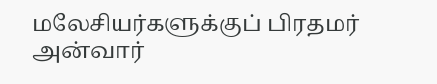மலேசியர்களுக்குப் பிரதமர் அன்வார்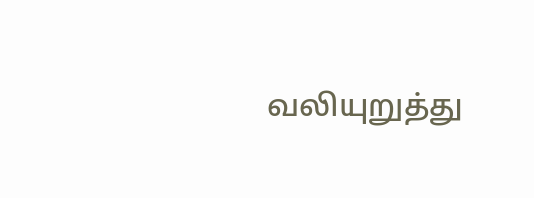வலியுறுத்து